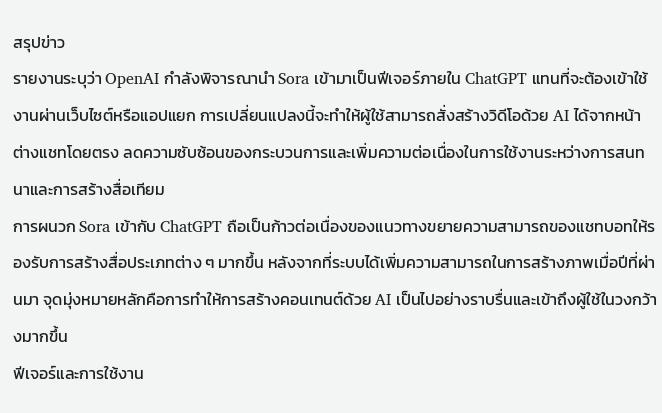สรุปข่าว
รายงานระบุว่า OpenAI กำลังพิจารณานำ Sora เข้ามาเป็นฟีเจอร์ภายใน ChatGPT แทนที่จะต้องเข้าใช้งานผ่านเว็บไซต์หรือแอปแยก การเปลี่ยนแปลงนี้จะทำให้ผู้ใช้สามารถสั่งสร้างวิดีโอด้วย AI ได้จากหน้าต่างแชทโดยตรง ลดความซับซ้อนของกระบวนการและเพิ่มความต่อเนื่องในการใช้งานระหว่างการสนทนาและการสร้างสื่อเทียม
การผนวก Sora เข้ากับ ChatGPT ถือเป็นก้าวต่อเนื่องของแนวทางขยายความสามารถของแชทบอทให้รองรับการสร้างสื่อประเภทต่าง ๆ มากขึ้น หลังจากที่ระบบได้เพิ่มความสามารถในการสร้างภาพเมื่อปีที่ผ่านมา จุดมุ่งหมายหลักคือการทำให้การสร้างคอนเทนต์ด้วย AI เป็นไปอย่างราบรื่นและเข้าถึงผู้ใช้ในวงกว้างมากขึ้น
ฟีเจอร์และการใช้งาน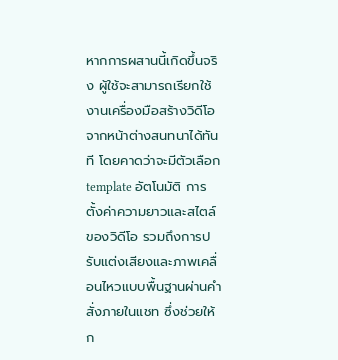หากการผสานนี้เกิดขึ้นจริง ผู้ใช้จะสามารถเรียกใช้งานเครื่องมือสร้างวิดีโอจากหน้าต่างสนทนาได้ทันที โดยคาดว่าจะมีตัวเลือก template อัตโนมัติ การตั้งค่าความยาวและสไตล์ของวิดีโอ รวมถึงการปรับแต่งเสียงและภาพเคลื่อนไหวแบบพื้นฐานผ่านคำสั่งภายในแชท ซึ่งช่วยให้ก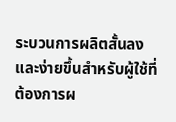ระบวนการผลิตสั้นลงและง่ายขึ้นสำหรับผู้ใช้ที่ต้องการผ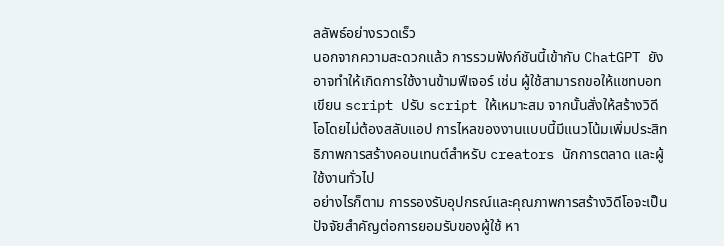ลลัพธ์อย่างรวดเร็ว
นอกจากความสะดวกแล้ว การรวมฟังก์ชันนี้เข้ากับ ChatGPT ยังอาจทำให้เกิดการใช้งานข้ามฟีเจอร์ เช่น ผู้ใช้สามารถขอให้แชทบอทเขียน script ปรับ script ให้เหมาะสม จากนั้นสั่งให้สร้างวิดีโอโดยไม่ต้องสลับแอป การไหลของงานแบบนี้มีแนวโน้มเพิ่มประสิทธิภาพการสร้างคอนเทนต์สำหรับ creators นักการตลาด และผู้ใช้งานทั่วไป
อย่างไรก็ตาม การรองรับอุปกรณ์และคุณภาพการสร้างวิดีโอจะเป็นปัจจัยสำคัญต่อการยอมรับของผู้ใช้ หา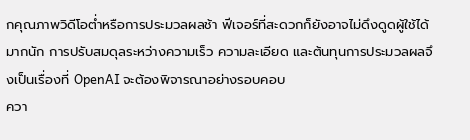กคุณภาพวิดีโอต่ำหรือการประมวลผลช้า ฟีเจอร์ที่สะดวกก็ยังอาจไม่ดึงดูดผู้ใช้ได้มากนัก การปรับสมดุลระหว่างความเร็ว ความละเอียด และต้นทุนการประมวลผลจึงเป็นเรื่องที่ OpenAI จะต้องพิจารณาอย่างรอบคอบ
ควา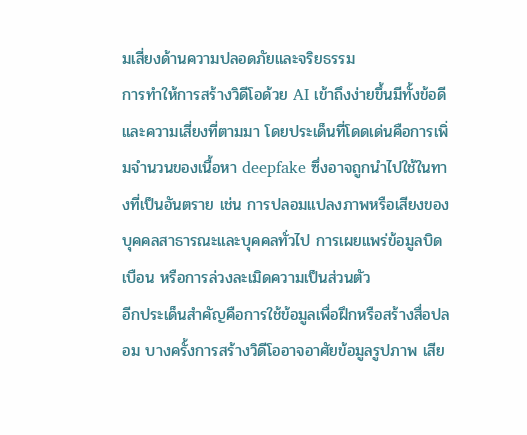มเสี่ยงด้านความปลอดภัยและจริยธรรม
การทำให้การสร้างวิดีโอด้วย AI เข้าถึงง่ายขึ้นมีทั้งข้อดีและความเสี่ยงที่ตามมา โดยประเด็นที่โดดเด่นคือการเพิ่มจำนวนของเนื้อหา deepfake ซึ่งอาจถูกนำไปใช้ในทางที่เป็นอันตราย เช่น การปลอมแปลงภาพหรือเสียงของบุคคลสาธารณะและบุคคลทั่วไป การเผยแพร่ข้อมูลบิดเบือน หรือการล่วงละเมิดความเป็นส่วนตัว
อีกประเด็นสำคัญคือการใช้ข้อมูลเพื่อฝึกหรือสร้างสื่อปลอม บางครั้งการสร้างวิดีโออาจอาศัยข้อมูลรูปภาพ เสีย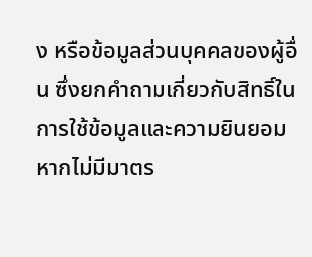ง หรือข้อมูลส่วนบุคคลของผู้อื่น ซึ่งยกคำถามเกี่ยวกับสิทธิ์ในการใช้ข้อมูลและความยินยอม หากไม่มีมาตร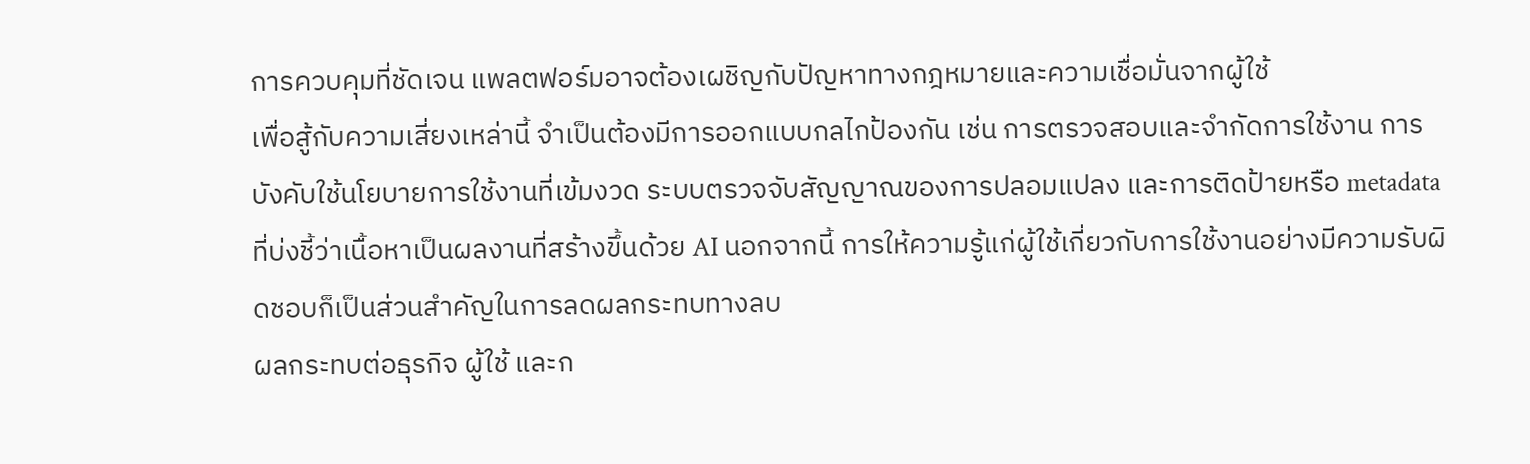การควบคุมที่ชัดเจน แพลตฟอร์มอาจต้องเผชิญกับปัญหาทางกฎหมายและความเชื่อมั่นจากผู้ใช้
เพื่อสู้กับความเสี่ยงเหล่านี้ จำเป็นต้องมีการออกแบบกลไกป้องกัน เช่น การตรวจสอบและจำกัดการใช้งาน การบังคับใช้นโยบายการใช้งานที่เข้มงวด ระบบตรวจจับสัญญาณของการปลอมแปลง และการติดป้ายหรือ metadata ที่บ่งชี้ว่าเนื้อหาเป็นผลงานที่สร้างขึ้นด้วย AI นอกจากนี้ การให้ความรู้แก่ผู้ใช้เกี่ยวกับการใช้งานอย่างมีความรับผิดชอบก็เป็นส่วนสำคัญในการลดผลกระทบทางลบ
ผลกระทบต่อธุรกิจ ผู้ใช้ และก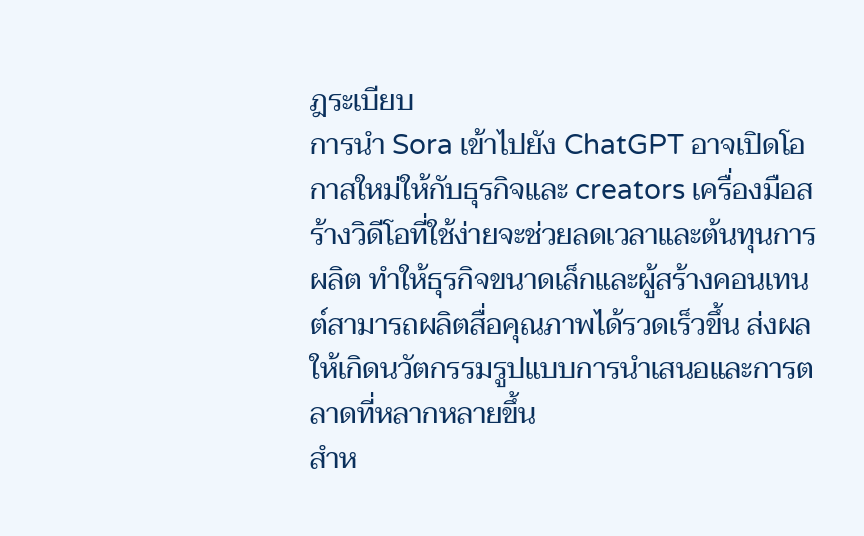ฎระเบียบ
การนำ Sora เข้าไปยัง ChatGPT อาจเปิดโอกาสใหม่ให้กับธุรกิจและ creators เครื่องมือสร้างวิดีโอที่ใช้ง่ายจะช่วยลดเวลาและต้นทุนการผลิต ทำให้ธุรกิจขนาดเล็กและผู้สร้างคอนเทนต์สามารถผลิตสื่อคุณภาพได้รวดเร็วขึ้น ส่งผลให้เกิดนวัตกรรมรูปแบบการนำเสนอและการตลาดที่หลากหลายขึ้น
สำห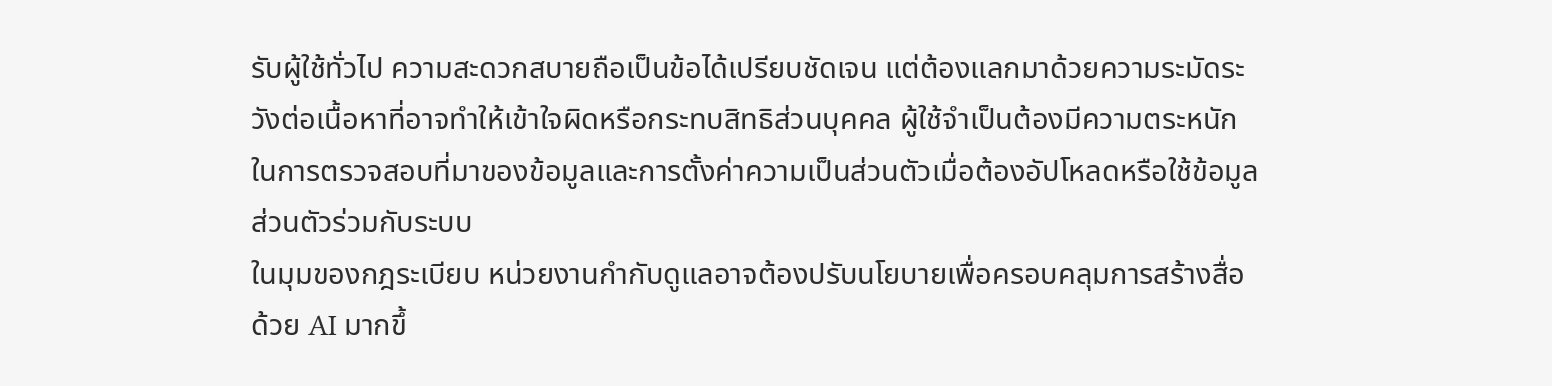รับผู้ใช้ทั่วไป ความสะดวกสบายถือเป็นข้อได้เปรียบชัดเจน แต่ต้องแลกมาด้วยความระมัดระวังต่อเนื้อหาที่อาจทำให้เข้าใจผิดหรือกระทบสิทธิส่วนบุคคล ผู้ใช้จำเป็นต้องมีความตระหนักในการตรวจสอบที่มาของข้อมูลและการตั้งค่าความเป็นส่วนตัวเมื่อต้องอัปโหลดหรือใช้ข้อมูลส่วนตัวร่วมกับระบบ
ในมุมของกฎระเบียบ หน่วยงานกำกับดูแลอาจต้องปรับนโยบายเพื่อครอบคลุมการสร้างสื่อด้วย AI มากขึ้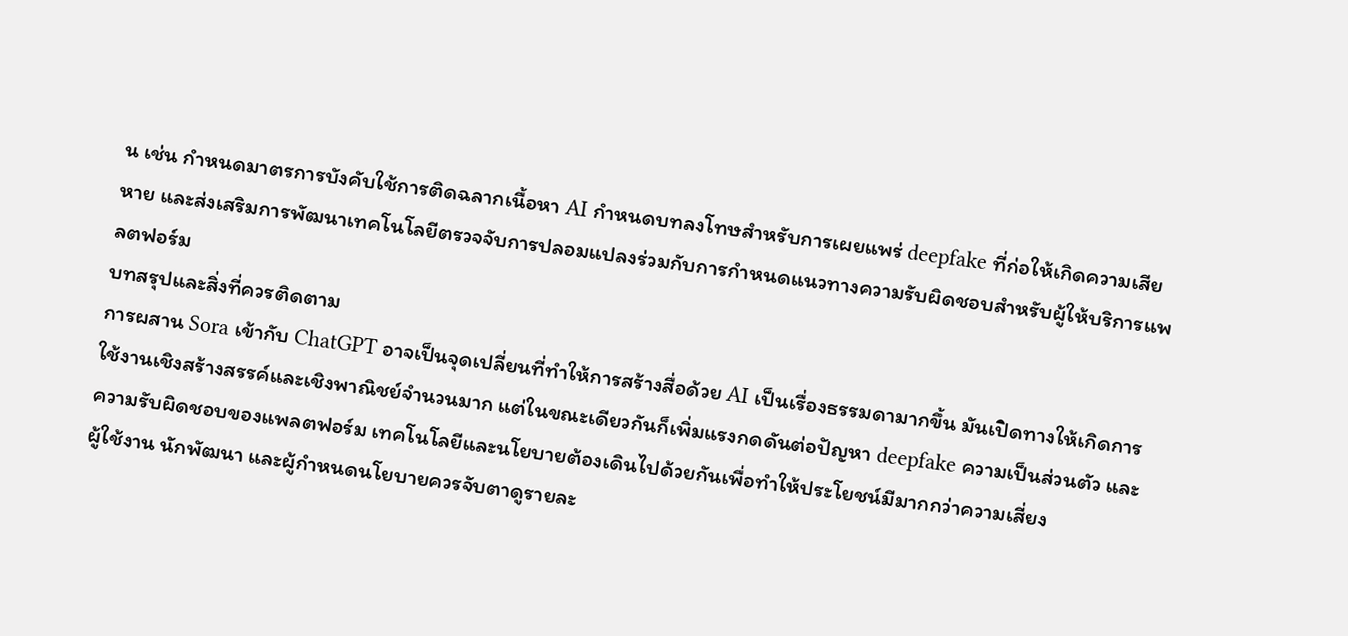น เช่น กำหนดมาตรการบังคับใช้การติดฉลากเนื้อหา AI กำหนดบทลงโทษสำหรับการเผยแพร่ deepfake ที่ก่อให้เกิดความเสียหาย และส่งเสริมการพัฒนาเทคโนโลยีตรวจจับการปลอมแปลงร่วมกับการกำหนดแนวทางความรับผิดชอบสำหรับผู้ให้บริการแพลตฟอร์ม
บทสรุปและสิ่งที่ควรติดตาม
การผสาน Sora เข้ากับ ChatGPT อาจเป็นจุดเปลี่ยนที่ทำให้การสร้างสื่อด้วย AI เป็นเรื่องธรรมดามากขึ้น มันเปิดทางให้เกิดการใช้งานเชิงสร้างสรรค์และเชิงพาณิชย์จำนวนมาก แต่ในขณะเดียวกันก็เพิ่มแรงกดดันต่อปัญหา deepfake ความเป็นส่วนตัว และความรับผิดชอบของแพลตฟอร์ม เทคโนโลยีและนโยบายต้องเดินไปด้วยกันเพื่อทำให้ประโยชน์มีมากกว่าความเสี่ยง
ผู้ใช้งาน นักพัฒนา และผู้กำหนดนโยบายควรจับตาดูรายละ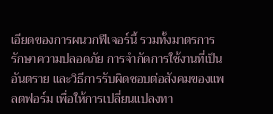เอียดของการผนวกฟีเจอร์นี้ รวมทั้งมาตรการรักษาความปลอดภัย การจำกัดการใช้งานที่เป็นอันตราย และวิธีการรับผิดชอบต่อสังคมของแพลตฟอร์ม เพื่อให้การเปลี่ยนแปลงทา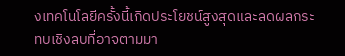งเทคโนโลยีครั้งนี้เกิดประโยชน์สูงสุดและลดผลกระทบเชิงลบที่อาจตามมา